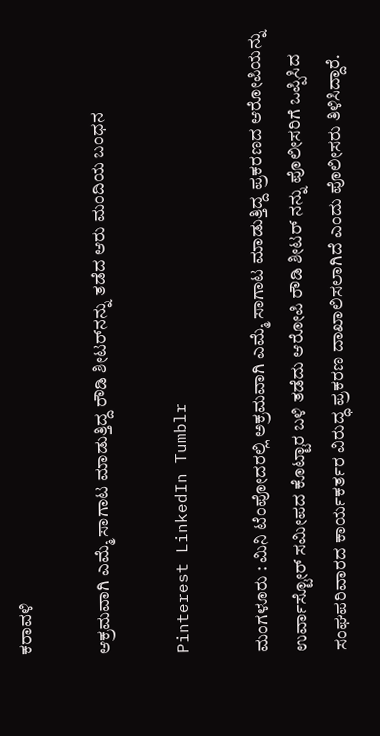ಕರಾವಳಿ

ಆಕ್ರಮವಾಗಿ ಎಮ್ಮೆ ಸಾಗಾಟ ಮಾಡುತ್ತಿದ್ದ ರೌಡಿ ಶೀಟರ್‌ನನ್ನು ತಡೆದ ಆರು ಮಂದಿಯ ಬಂಧನ

Pinterest LinkedIn Tumblr

ಮಂಗಳೂರು : ಮಿನಿ ಟೆಂಪೋದರಲ್ಲಿ ಅಕ್ರಮವಾಗಿ ಎಮ್ಮೆ ಸಾಗಾಟ ಮಾಡುತ್ತಿದ್ದ ಪ್ರಕರಣದ ಆರೋಪಿಯನ್ನು ಉರ್ವಾಸ್ಟೋರ್ ಸಮೀಪದ ಕೊಟ್ಟಾರ ಬಳಿ ತಡೆದು ಆರೋಪಿ ರೌಡಿ ಶೀಟರ್ ನನ್ನು ಪೊಲೀಸರಿಗೆ ಒಪ್ಪಿಸಿದ ಸಂಘಪರಿವಾರದ ಕಾರ್ಯಕರ್ತರ ವಿರುದ್ಧ ಪ್ರಕರಣ ದಾಖಾಲಿಸಲಾಗಿದೆ ಎಂದು ಪೊಲೀಸರು ತಿಳಿಸಿದ್ದಾರೆ.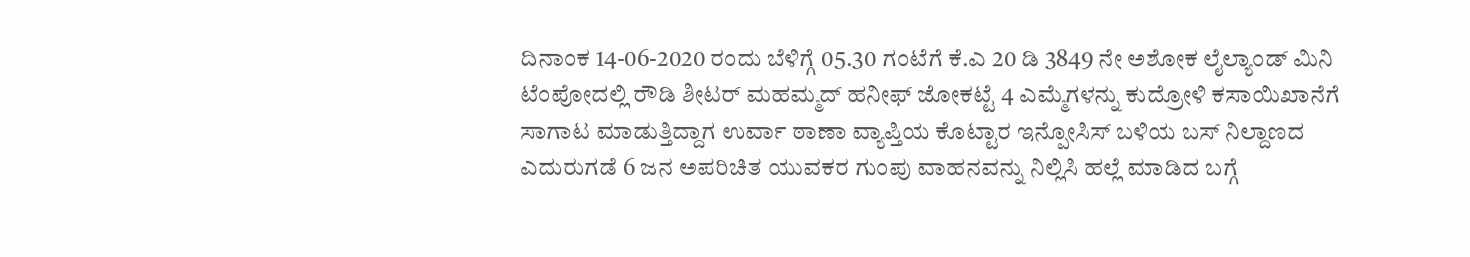ದಿನಾಂಕ 14-06-2020 ರಂದು ಬೆಳಿಗ್ಗೆ 05.30 ಗಂಟೆಗೆ ಕೆ.ಎ 20 ಡಿ 3849 ನೇ ಅಶೋಕ ಲೈಲ್ಯಾಂಡ್ ಮಿನಿ ಟೆಂಪೋದಲ್ಲಿ ರೌಡಿ ಶೀಟರ್ ಮಹಮ್ಮದ್ ಹನೀಫ್ ಜೋಕಟ್ಟೆ 4 ಎಮ್ಮೆಗಳನ್ನು ಕುದ್ರೋಳಿ ಕಸಾಯಿಖಾನೆಗೆ ಸಾಗಾಟ ಮಾಡುತ್ತಿದ್ದಾಗ ಉರ್ವಾ ಠಾಣಾ ವ್ಯಾಪ್ತಿಯ ಕೊಟ್ಟಾರ ಇನ್ಪೋಸಿಸ್ ಬಳಿಯ ಬಸ್ ನಿಲ್ದಾಣದ ಎದುರುಗಡೆ 6 ಜನ ಅಪರಿಚಿತ ಯುವಕರ ಗುಂಪು ವಾಹನವನ್ನು ನಿಲ್ಲಿಸಿ ಹಲ್ಲೆ ಮಾಡಿದ ಬಗ್ಗೆ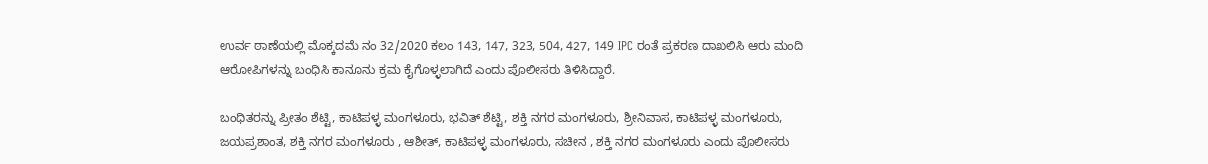ಉರ್ವ ಠಾಣೆಯಲ್ಲಿ ಮೊಕ್ಕದಮೆ ನಂ 32/2020 ಕಲಂ 143, 147, 323, 504, 427, 149 IPC ರಂತೆ ಪ್ರಕರಣ ದಾಖಲಿಸಿ ಆರು ಮಂದಿ ಆರೋಪಿಗಳನ್ನು ಬಂಧಿಸಿ ಕಾನೂನು ಕ್ರಮ ಕೈಗೊಳ್ಳಲಾಗಿದೆ ಎಂದು ಪೊಲೀಸರು ತಿಳಿಸಿದ್ದಾರೆ.

ಬಂಧಿತರನ್ನು ಪ್ರೀತಂ ಶೆಟ್ಟಿ, ಕಾಟಿಪಳ್ಳ ಮಂಗಳೂರು, ಭವಿತ್ ಶೆಟ್ಟಿ, ಶಕ್ತಿ ನಗರ ಮಂಗಳೂರು, ಶ್ರೀನಿವಾಸ, ಕಾಟಿಪಳ್ಳ ಮಂಗಳೂರು, ಜಯಪ್ರಶಾಂತ, ಶಕ್ತಿ ನಗರ ಮಂಗಳೂರು , ಆಶೀತ್, ಕಾಟಿಪಳ್ಳ ಮಂಗಳೂರು, ಸಚೀನ , ಶಕ್ತಿ ನಗರ ಮಂಗಳೂರು ಎಂದು ಪೊಲೀಸರು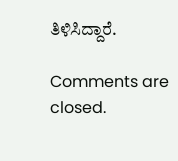ತಿಳಿಸಿದ್ದಾರೆ.

Comments are closed.